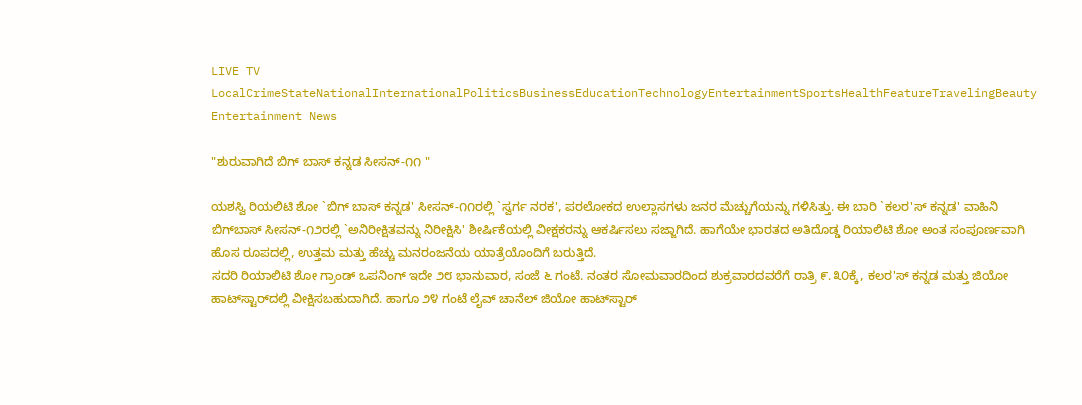LIVE TV LocalCrimeStateNationalInternationalPoliticsBusinessEducationTechnologyEntertainmentSportsHealthFeatureTravelingBeauty
Entertainment News

"ಶುರುವಾಗಿದೆ ಬಿಗ್‌ ಬಾಸ್‌ ಕನ್ನಡ ಸೀಸನ್-೧೧ "

ಯಶಸ್ವಿ ರಿಯಲಿಟಿ ಶೋ `ಬಿಗ್ ಬಾಸ್ ಕನ್ನಡ' ಸೀಸನ್-೧೧ರಲ್ಲಿ `ಸ್ವರ್ಗ ನರಕ', ಪರಲೋಕದ ಉಲ್ಲಾಸಗಳು ಜನರ ಮೆಚ್ಚುಗೆಯನ್ನು ಗಳಿಸಿತ್ತು. ಈ ಬಾರಿ `ಕಲರ'ಸ್ ಕನ್ನಡ' ವಾಹಿನಿ ಬಿಗ್‌ಬಾಸ್ ಸೀಸನ್-೧೨ರಲ್ಲಿ `ಅನಿರೀಕ್ಷಿತವನ್ನು ನಿರೀಕ್ಷಿಸಿ' ಶೀರ್ಷಿಕೆಯಲ್ಲಿ ವೀಕ್ಷಕರನ್ನು ಆಕರ್ಷಿಸಲು ಸಜ್ಜಾಗಿದೆ. ಹಾಗೆಯೇ ಭಾರತದ ಅತಿದೊಡ್ಡ ರಿಯಾಲಿಟಿ ಶೋ ಅಂತ ಸಂಪೂರ್ಣವಾಗಿ ಹೊಸ ರೂಪದಲ್ಲಿ, ಉತ್ತಮ ಮತ್ತು ಹೆಚ್ಚು ಮನರಂಜನೆಯ ಯಾತ್ರೆಯೊಂದಿಗೆ ಬರುತ್ತಿದೆ.
ಸದರಿ ರಿಯಾಲಿಟಿ ಶೋ ಗ್ರಾಂಡ್ ಒಪನಿಂಗ್ ಇದೇ ೨೮ ಭಾನುವಾರ, ಸಂಜೆ ೬ ಗಂಟೆ. ನಂತರ ಸೋಮವಾರದಿಂದ ಶುಕ್ರವಾರದವರೆಗೆ ರಾತ್ರಿ ೯.೩೦ಕ್ಕೆ, ಕಲರ'ಸ್ ಕನ್ನಡ ಮತ್ತು ಜಿಯೋ ಹಾಟ್‌ಸ್ಟಾರ್‌ದಲ್ಲಿ ವೀಕ್ಷಿಸಬಹುದಾಗಿದೆ. ಹಾಗೂ ೨೪ ಗಂಟೆ ಲೈವ್ ಚಾನೆಲ್ ಜಿಯೋ ಹಾಟ್‌ಸ್ಟಾರ್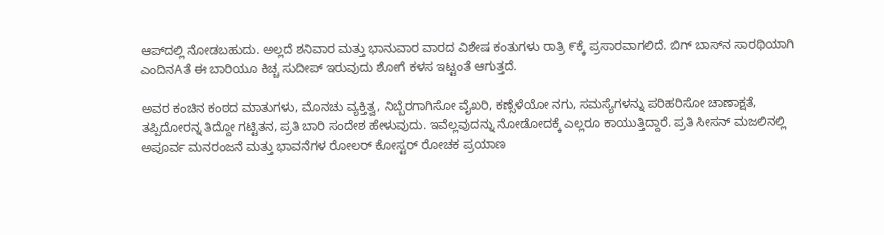ಆಪ್‌ದಲ್ಲಿ ನೋಡಬಹುದು. ಅಲ್ಲದೆ ಶನಿವಾರ ಮತ್ತು ಭಾನುವಾರ ವಾರದ ವಿಶೇಷ ಕಂತುಗಳು ರಾತ್ರಿ ೯ಕ್ಕೆ ಪ್ರಸಾರವಾಗಲಿದೆ. ಬಿಗ್ ಬಾಸ್‌ನ ಸಾರಥಿಯಾಗಿ ಎಂದಿನAತೆ ಈ ಬಾರಿಯೂ ಕಿಚ್ಚ ಸುದೀಪ್ ಇರುವುದು ಶೋಗೆ ಕಳಸ ಇಟ್ಟಂತೆ ಆಗುತ್ತದೆ.

ಅವರ ಕಂಚಿನ ಕಂಠದ ಮಾತುಗಳು, ಮೊನಚು ವ್ಯಕ್ತಿತ್ವ, ನಿಬ್ಬೆರಗಾಗಿಸೋ ವೈಖರಿ, ಕಣ್ಸೆಳೆಯೋ ನಗು, ಸಮಸ್ಯೆಗಳನ್ನು ಪರಿಹರಿಸೋ ಚಾಣಾಕ್ಷತೆ, ತಪ್ಪಿದೋರನ್ನ ತಿದ್ದೋ ಗಟ್ಟಿತನ, ಪ್ರತಿ ಬಾರಿ ಸಂದೇಶ ಹೇಳುವುದು. ಇವೆಲ್ಲವುದನ್ನು ನೋಡೋದಕ್ಕೆ ಎಲ್ಲರೂ ಕಾಯುತ್ತಿದ್ದಾರೆ. ಪ್ರತಿ ಸೀಸನ್ ಮಜಲಿನಲ್ಲಿ ಅಪೂರ್ವ ಮನರಂಜನೆ ಮತ್ತು ಭಾವನೆಗಳ ರೋಲರ್ ಕೋಸ್ಟರ್ ರೋಚಕ ಪ್ರಯಾಣ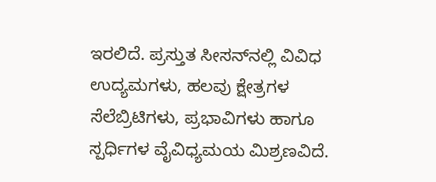ಇರಲಿದೆ. ಪ್ರಸ್ತುತ ಸೀಸನ್‌ನಲ್ಲಿ ವಿವಿಧ ಉದ್ಯಮಗಳು, ಹಲವು ಕ್ಷೇತ್ರಗಳ ಸೆಲೆಬ್ರಿಟಿಗಳು, ಪ್ರಭಾವಿಗಳು ಹಾಗೂ ಸ್ಪರ್ಧಿಗಳ ವೈವಿಧ್ಯಮಯ ಮಿಶ್ರಣವಿದೆ.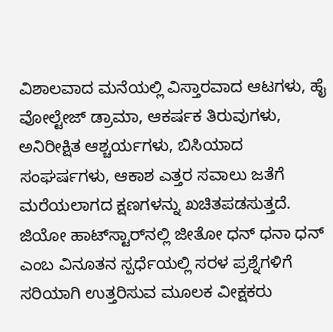ವಿಶಾಲವಾದ ಮನೆಯಲ್ಲಿ ವಿಸ್ತಾರವಾದ ಆಟಗಳು, ಹೈ ವೋಲ್ಟೇಜ್ ಡ್ರಾಮಾ, ಆಕರ್ಷಕ ತಿರುವುಗಳು, ಅನಿರೀಕ್ಷಿತ ಆಶ್ಚರ್ಯಗಳು, ಬಿಸಿಯಾದ ಸಂಘರ್ಷಗಳು, ಆಕಾಶ ಎತ್ತರ ಸವಾಲು ಜತೆಗೆ ಮರೆಯಲಾಗದ ಕ್ಷಣಗಳನ್ನು ಖಚಿತಪಡಸುತ್ತದೆ. ಜಿಯೋ ಹಾಟ್‌ಸ್ಟಾರ್‌ನಲ್ಲಿ ಜೀತೋ ಧನ್ ಧನಾ ಧನ್ ಎಂಬ ವಿನೂತನ ಸ್ಪರ್ಧೆಯಲ್ಲಿ ಸರಳ ಪ್ರಶ್ನೆಗಳಿಗೆ ಸರಿಯಾಗಿ ಉತ್ತರಿಸುವ ಮೂಲಕ ವೀಕ್ಷಕರು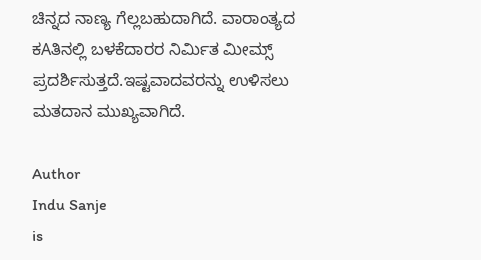ಚಿನ್ನದ ನಾಣ್ಯ ಗೆಲ್ಲಬಹುದಾಗಿದೆ. ವಾರಾಂತ್ಯದ ಕAತಿನಲ್ಲಿ ಬಳಕೆದಾರರ ನಿರ್ಮಿತ ಮೀಮ್ಸ್ ಪ್ರದರ್ಶಿಸುತ್ತದೆ.ಇಷ್ಟವಾದವರನ್ನು ಉಳಿಸಲು ಮತದಾನ ಮುಖ್ಯವಾಗಿದೆ.

Author
Indu Sanje
is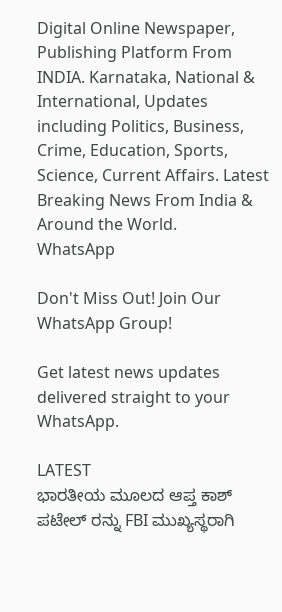Digital Online Newspaper, Publishing Platform From INDIA. Karnataka, National & International, Updates including Politics, Business, Crime, Education, Sports, Science, Current Affairs. Latest Breaking News From India & Around the World.
WhatsApp

Don't Miss Out! Join Our WhatsApp Group!

Get latest news updates delivered straight to your WhatsApp.

LATEST
ಭಾರತೀಯ ಮೂಲದ ಆಪ್ತ ಕಾಶ್ ಪಟೇಲ್ ರನ್ನು FBI ಮುಖ್ಯಸ್ಥರಾಗಿ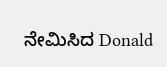ನೇಮಿಸಿದ Donald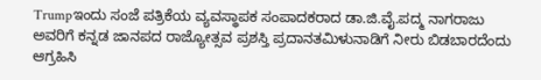Trumpಇಂದು ಸಂಜೆ ಪತ್ರಿಕೆಯ ವ್ಯವಸ್ಥಾಪಕ ಸಂಪಾದಕರಾದ ಡಾ.ಜಿ.ವೈ.ಪದ್ಮ ನಾಗರಾಜು ಅವರಿಗೆ ಕನ್ನಡ ಜಾನಪದ ರಾಜ್ಯೋತ್ಸವ ಪ್ರಶಸ್ತಿ ಪ್ರದಾನತಮಿಳುನಾಡಿಗೆ ನೀರು ಬಿಡಬಾರದೆಂದು ಆಗ್ರಹಿಸಿ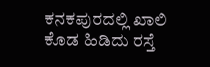ಕನಕಪುರದಲ್ಲಿ ಖಾಲಿ ಕೊಡ ಹಿಡಿದು ರಸ್ತೆ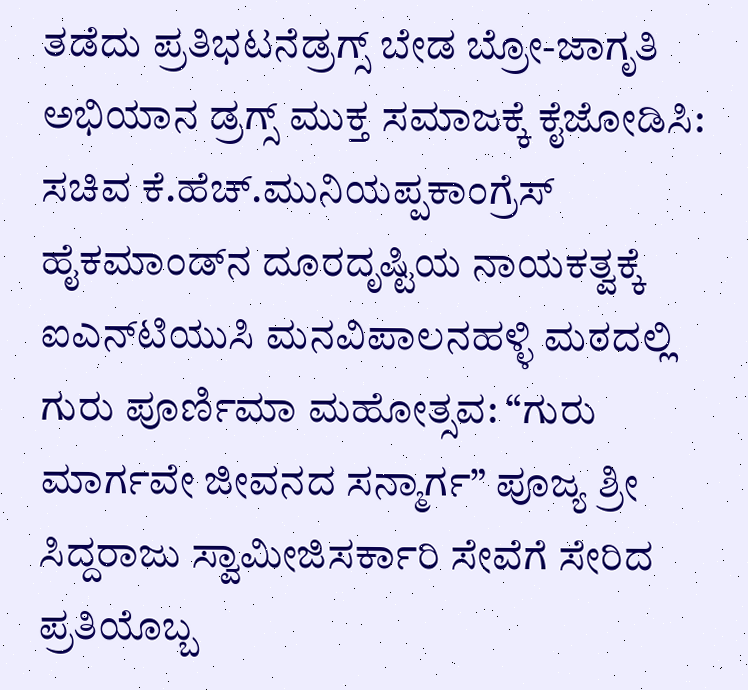ತಡೆದು ಪ್ರತಿಭಟನೆಡ್ರಗ್ಸ್ ಬೇಡ ಬ್ರೋ-ಜಾಗೃತಿ ಅಭಿಯಾನ ಡ್ರಗ್ಸ್ ಮುಕ್ತ ಸಮಾಜಕ್ಕೆ ಕೈಜೋಡಿಸಿ: ಸಚಿವ ಕೆ.ಹೆಚ್.ಮುನಿಯಪ್ಪಕಾಂಗ್ರೆಸ್ ಹೈಕಮಾಂಡ್‌ನ ದೂರದೃಷ್ಟಿಯ ನಾಯಕತ್ವಕ್ಕೆ ಐಎನ್‌ಟಿಯುಸಿ ಮನವಿಪಾಲನಹಳ್ಳಿ ಮಠದಲ್ಲಿ ಗುರು ಪೂರ್ಣಿಮಾ ಮಹೋತ್ಸವ: “ಗುರು ಮಾರ್ಗವೇ ಜೀವನದ ಸನ್ಮಾರ್ಗ” ಪೂಜ್ಯ ಶ್ರೀ ಸಿದ್ದರಾಜು ಸ್ವಾಮೀಜಿಸರ್ಕಾರಿ ಸೇವೆಗೆ ಸೇರಿದ ಪ್ರತಿಯೊಬ್ಬ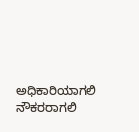ಅಧಿಕಾರಿಯಾಗಲಿ ನೌಕರರಾಗಲಿ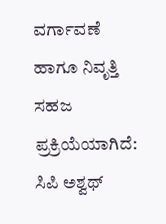ವರ್ಗಾವಣೆ ಹಾಗೂ ನಿವೃತ್ತಿ ಸಹಜ ಪ್ರಕ್ರಿಯೆಯಾಗಿದೆ: ಸಿಪಿ ಅಶ್ವಥ್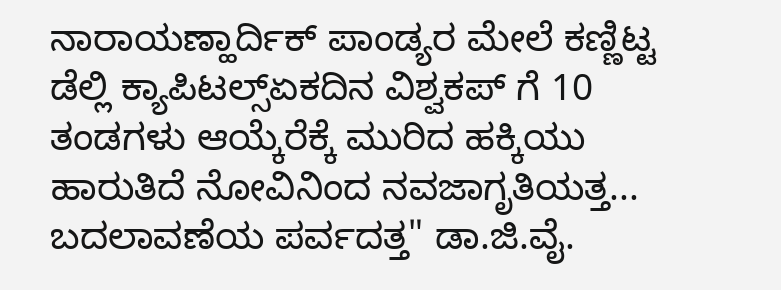ನಾರಾಯಣ್ಹಾರ್ದಿಕ್ ಪಾಂಡ್ಯರ ಮೇಲೆ ಕಣ್ಣಿಟ್ಟ ಡೆಲ್ಲಿ ಕ್ಯಾಪಿಟಲ್ಸ್ಏಕದಿನ ವಿಶ್ವಕಪ್ ಗೆ 10 ತಂಡಗಳು ಆಯ್ಕೆರೆಕ್ಕೆ ಮುರಿದ ಹಕ್ಕಿಯು ಹಾರುತಿದೆ ನೋವಿನಿಂದ ನವಜಾಗೃತಿಯತ್ತ... ಬದಲಾವಣೆಯ ಪರ್ವದತ್ತ" ಡಾ.ಜಿ.ವೈ.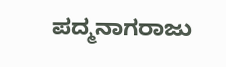ಪದ್ಮನಾಗರಾಜು